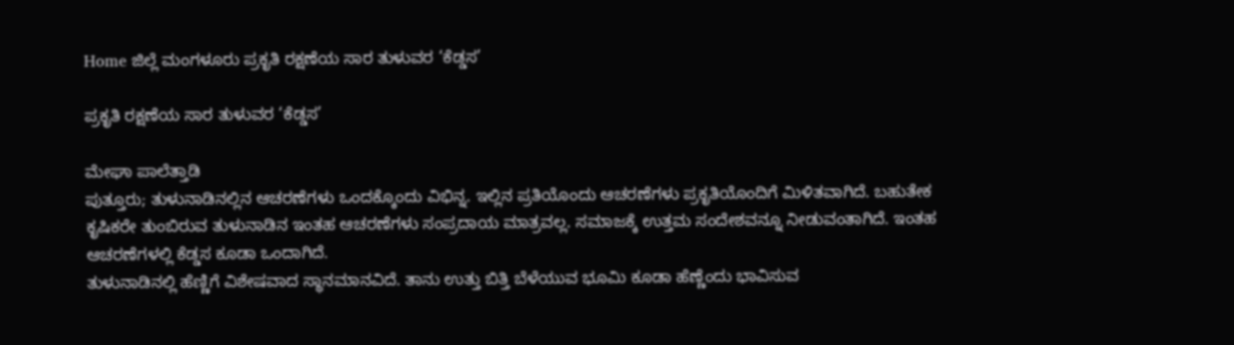Home ಜಿಲ್ಲೆ ಮಂಗಳೂರು ಪ್ರಕೃತಿ ರಕ್ಷಣೆಯ ಸಾರ ತುಳುವರ ‘ಕೆಡ್ಡಸ’

ಪ್ರಕೃತಿ ರಕ್ಷಣೆಯ ಸಾರ ತುಳುವರ ‘ಕೆಡ್ಡಸ’

ಮೇಘಾ ಪಾಲೆತ್ತಾಡಿ
ಪುತ್ತೂರು; ತುಳುನಾಡಿನಲ್ಲಿನ ಆಚರಣೆಗಳು ಒಂದಕ್ಕೊಂದು ವಿಭಿನ್ನ. ಇಲ್ಲಿನ ಪ್ರತಿಯೊಂದು ಆಚರಣೆಗಳು ಪ್ರಕೃತಿಯೊಂದಿಗೆ ಮಿಳಿತವಾಗಿದೆ. ಬಹುತೇಕ ಕೃಷಿಕರೇ ತುಂಬಿರುವ ತುಳುನಾಡಿನ ಇಂತಹ ಆಚರಣೆಗಳು ಸಂಪ್ರದಾಯ ಮಾತ್ರವಲ್ಲ. ಸಮಾಜಕ್ಕೆ ಉತ್ತಮ ಸಂದೇಶವನ್ನೂ ನೀಡುವಂತಾಗಿದೆ. ಇಂತಹ ಆಚರಣೆಗಳಲ್ಲಿ ಕೆಡ್ಡಸ ಕೂಡಾ ಒಂದಾಗಿದೆ.
ತುಳುನಾಡಿನಲ್ಲಿ ಹೆಣ್ಣಿಗೆ ವಿಶೇಷವಾದ ಸ್ಥಾನಮಾನವಿದೆ. ತಾನು ಉತ್ತು ಬಿತ್ತಿ ಬೆಳೆಯುವ ಭೂಮಿ ಕೂಡಾ ಹೆಣ್ಣೆಂದು ಭಾವಿಸುವ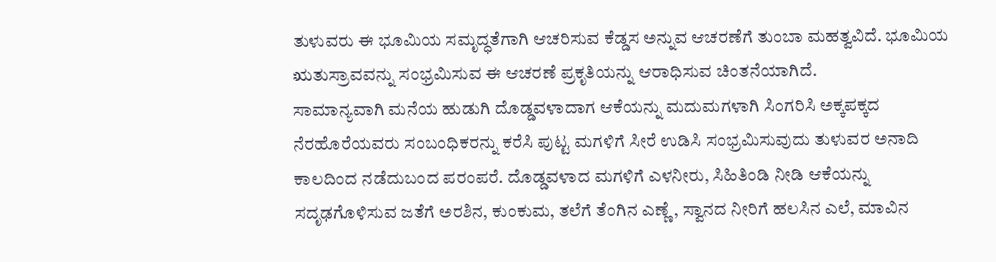ತುಳುವರು ಈ ಭೂಮಿಯ ಸಮೃದ್ಧತೆಗಾಗಿ ಆಚರಿಸುವ ಕೆಡ್ಡಸ ಅನ್ನುವ ಆಚರಣೆಗೆ ತುಂಬಾ ಮಹತ್ವವಿದೆ. ಭೂಮಿಯ ಋತುಸ್ರಾವವನ್ನು ಸಂಭ್ರಮಿಸುವ ಈ ಆಚರಣೆ ಪ್ರಕೃತಿಯನ್ನು ಆರಾಧಿಸುವ ಚಿಂತನೆಯಾಗಿದೆ.
ಸಾಮಾನ್ಯವಾಗಿ ಮನೆಯ ಹುಡುಗಿ ದೊಡ್ಡವಳಾದಾಗ ಆಕೆಯನ್ನು ಮದುಮಗಳಾಗಿ ಸಿಂಗರಿಸಿ ಅಕ್ಕಪಕ್ಕದ ನೆರಹೊರೆಯವರು ಸಂಬಂಧಿಕರನ್ನು ಕರೆಸಿ ಪುಟ್ಟ ಮಗಳಿಗೆ ಸೀರೆ ಉಡಿಸಿ ಸಂಭ್ರಮಿಸುವುದು ತುಳುವರ ಅನಾದಿ ಕಾಲದಿಂದ ನಡೆದುಬಂದ ಪರಂಪರೆ. ದೊಡ್ಡವಳಾದ ಮಗಳಿಗೆ ಎಳನೀರು, ಸಿಹಿತಿಂಡಿ ನೀಡಿ ಆಕೆಯನ್ನು ಸದೃಢಗೊಳಿಸುವ ಜತೆಗೆ ಅರಶಿನ, ಕುಂಕುಮ, ತಲೆಗೆ ತೆಂಗಿನ ಎಣ್ಣೆ, ಸ್ವಾನದ ನೀರಿಗೆ ಹಲಸಿನ ಎಲೆ, ಮಾವಿನ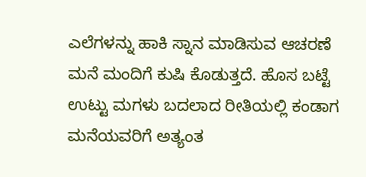ಎಲೆಗಳನ್ನು ಹಾಕಿ ಸ್ನಾನ ಮಾಡಿಸುವ ಆಚರಣೆ ಮನೆ ಮಂದಿಗೆ ಕುಷಿ ಕೊಡುತ್ತದೆ. ಹೊಸ ಬಟ್ಟೆ ಉಟ್ಟು ಮಗಳು ಬದಲಾದ ರೀತಿಯಲ್ಲಿ ಕಂಡಾಗ ಮನೆಯವರಿಗೆ ಅತ್ಯಂತ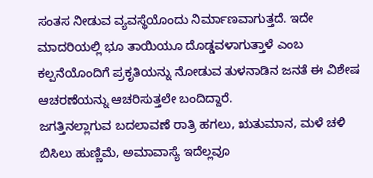ಸಂತಸ ನೀಡುವ ವ್ಯವಸ್ಥೆಯೊಂದು ನಿರ್ಮಾಣವಾಗುತ್ತದೆ. ಇದೇ ಮಾದರಿಯಲ್ಲಿ ಭೂ ತಾಯಿಯೂ ದೊಡ್ಡವಳಾಗುತ್ತಾಳೆ ಎಂಬ ಕಲ್ಪನೆಯೊಂದಿಗೆ ಪ್ರಕೃತಿಯನ್ನು ನೋಡುವ ತುಳನಾಡಿನ ಜನತೆ ಈ ವಿಶೇಷ ಆಚರಣೆಯನ್ನು ಆಚರಿಸುತ್ತಲೇ ಬಂದಿದ್ದಾರೆ.
ಜಗತ್ತಿನಲ್ಲಾಗುವ ಬದಲಾವಣೆ ರಾತ್ರಿ ಹಗಲು, ಋತುಮಾನ, ಮಳೆ ಚಳಿ ಬಿಸಿಲು ಹುಣ್ಣಿಮೆ, ಅಮಾವಾಸ್ಯೆ ಇದೆಲ್ಲವೂ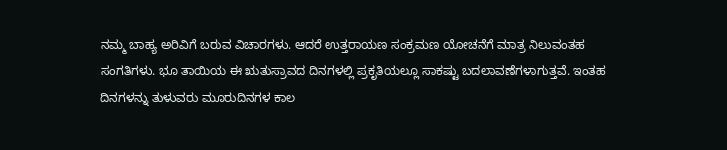ನಮ್ಮ ಬಾಹ್ಯ ಅರಿವಿಗೆ ಬರುವ ವಿಚಾರಗಳು. ಆದರೆ ಉತ್ತರಾಯಣ ಸಂಕ್ರಮಣ ಯೋಚನೆಗೆ ಮಾತ್ರ ನಿಲುವಂತಹ ಸಂಗತಿಗಳು. ಭೂ ತಾಯಿಯ ಈ ಋತುಸ್ರಾವದ ದಿನಗಳಲ್ಲಿ ಪ್ರಕೃತಿಯಲ್ಲೂ ಸಾಕಷ್ಟು ಬದಲಾವಣೆಗಳಾಗುತ್ತವೆ. ಇಂತಹ ದಿನಗಳನ್ನು ತುಳುವರು ಮೂರುದಿನಗಳ ಕಾಲ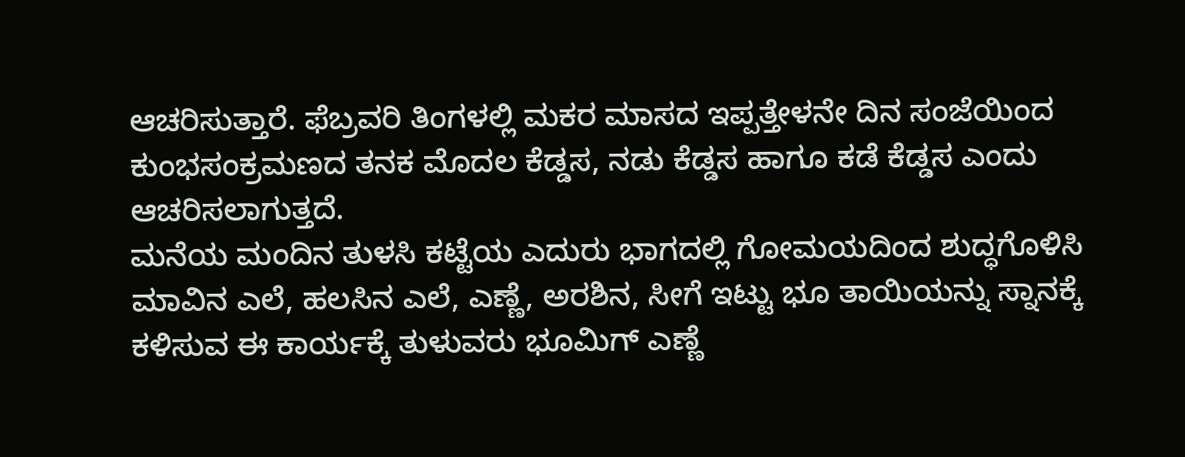ಆಚರಿಸುತ್ತಾರೆ. ಫೆಬ್ರವರಿ ತಿಂಗಳಲ್ಲಿ ಮಕರ ಮಾಸದ ಇಪ್ಪತ್ತೇಳನೇ ದಿನ ಸಂಜೆಯಿಂದ ಕುಂಭಸಂಕ್ರಮಣದ ತನಕ ಮೊದಲ ಕೆಡ್ಡಸ, ನಡು ಕೆಡ್ಡಸ ಹಾಗೂ ಕಡೆ ಕೆಡ್ಡಸ ಎಂದು ಆಚರಿಸಲಾಗುತ್ತದೆ.
ಮನೆಯ ಮಂದಿನ ತುಳಸಿ ಕಟ್ಟೆಯ ಎದುರು ಭಾಗದಲ್ಲಿ ಗೋಮಯದಿಂದ ಶುದ್ಧಗೊಳಿಸಿ ಮಾವಿನ ಎಲೆ, ಹಲಸಿನ ಎಲೆ, ಎಣ್ಣೆ, ಅರಶಿನ, ಸೀಗೆ ಇಟ್ಟು ಭೂ ತಾಯಿಯನ್ನು ಸ್ನಾನಕ್ಕೆ ಕಳಿಸುವ ಈ ಕಾರ್ಯಕ್ಕೆ ತುಳುವರು ಭೂಮಿಗ್ ಎಣ್ಣೆ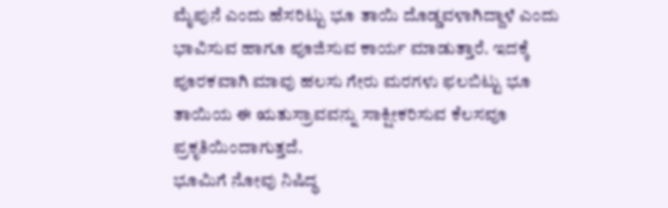ಮೈಪುನೆ ಎಂದು ಹೆಸರಿಟ್ಟು ಭೂ ತಾಯಿ ದೊಡ್ಡವಳಾಗಿದ್ದಾಳೆ ಎಂದು ಭಾವಿಸುವ ಹಾಗೂ ಪೂಜಿಸುವ ಕಾರ್ಯ ಮಾಡುತ್ತಾರೆ. ಇದಕ್ಕೆ ಪೂರಕವಾಗಿ ಮಾವು ಹಲಸು ಗೇರು ಮರಗಳು ಫಲಬಿಟ್ಟು ಭೂ ತಾಯಿಯ ಈ ಋತುಸ್ರಾವವನ್ನು ಸಾಕ್ಷೀಕರಿಸುವ ಕೆಲಸವೂ ಪ್ರಕೃತಿಯಿಂದಾಗುತ್ತದೆ.
ಭೂಮಿಗೆ ನೋವು ನಿಷಿದ್ಧ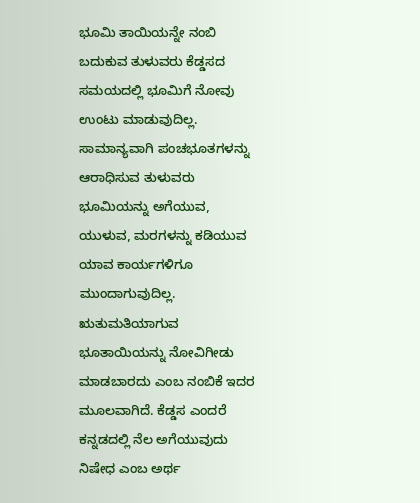ಭೂಮಿ ತಾಯಿಯನ್ನೇ ನಂಬಿ ಬದುಕುವ ತುಳುವರು ಕೆಡ್ಡಸದ ಸಮಯದಲ್ಲಿ ಭೂಮಿಗೆ ನೋವು ಉಂಟು ಮಾಡುವುದಿಲ್ಲ. ಸಾಮಾನ್ಯವಾಗಿ ಪಂಚಭೂತಗಳನ್ನು ಆರಾಧಿಸುವ ತುಳುವರು ಭೂಮಿಯನ್ನು ಅಗೆಯುವ, ಯುಳುವ, ಮರಗಳನ್ನು ಕಡಿಯುವ ಯಾವ ಕಾರ್ಯಗಳಿಗೂ ಮುಂದಾಗುವುದಿಲ್ಲ. ಋತುಮತಿಯಾಗುವ ಭೂತಾಯಿಯನ್ನು ನೋವಿಗೀಡು ಮಾಡಬಾರದು ಎಂಬ ನಂಬಿಕೆ ಇದರ ಮೂಲವಾಗಿದೆ. ಕೆಡ್ಡಸ ಎಂದರೆ ಕನ್ನಡದಲ್ಲಿ ನೆಲ ಅಗೆಯುವುದು ನಿಷೇಧ ಎಂಬ ಅರ್ಥ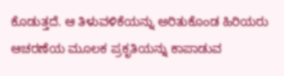ಕೊಡುತ್ತದೆ. ಆ ತಿಳುವಳಿಕೆಯನ್ನು ಅರಿತುಕೊಂಡ ಹಿರಿಯರು ಆಚರಣೆಯ ಮೂಲಕ ಪ್ರಕೃತಿಯನ್ನು ಕಾಪಾಡುವ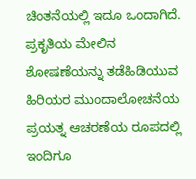ಚಿಂತನೆಯಲ್ಲಿ ಇದೂ ಒಂದಾಗಿದೆ. ಪ್ರಕೃತಿಯ ಮೇಲಿನ ಶೋಷಣೆಯನ್ನು ತಡೆಹಿಡಿಯುವ ಹಿರಿಯರ ಮುಂದಾಲೋಚನೆಯ ಪ್ರಯತ್ನ ಆಚರಣೆಯ ರೂಪದಲ್ಲಿ ಇಂದಿಗೂ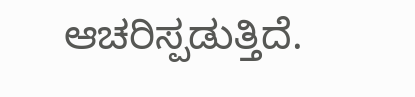ಆಚರಿಸ್ಪಡುತ್ತಿದೆ.